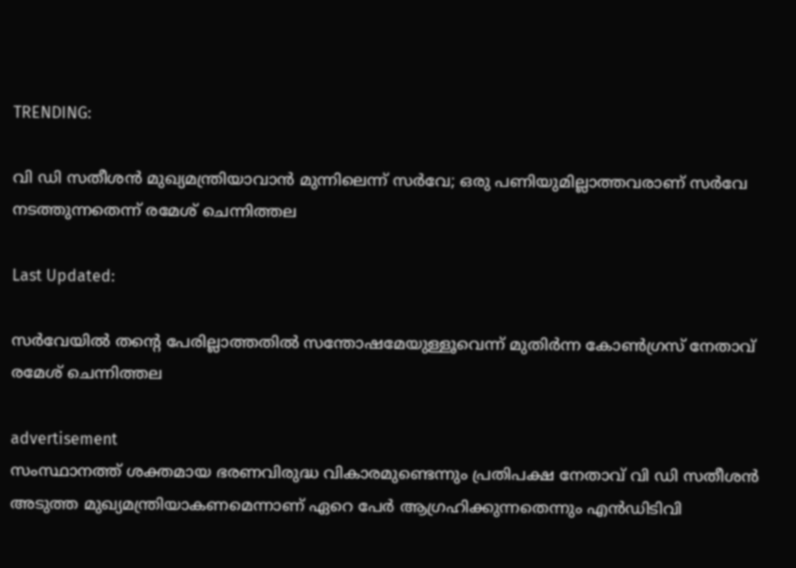TRENDING:

വി ഡി സതീശൻ‌ മുഖ്യമന്ത്രിയാവാൻ മുന്നിലെന്ന് സർ‌വേ; ഒരു പണിയുമില്ലാത്തവരാണ് സർവേ നടത്തുന്നതെന്ന് രമേശ് ചെന്നിത്തല

Last Updated:

സർവേയിൽ തന്‍റെ പേരില്ലാത്തതിൽ സന്തോഷമേയുള്ളൂവെന്ന് മുതിർന്ന കോൺഗ്രസ് നേതാവ് രമേശ് ചെന്നിത്തല

advertisement
സംസ്ഥാനത്ത് ശക്തമായ ഭരണവിരുദ്ധ വികാരമുണ്ടെന്നും പ്രതിപക്ഷ നേതാവ് വി ഡി സതീശന്‍ അടുത്ത മുഖ്യമന്ത്രിയാകണമെന്നാണ് ഏറെ പേർ ആഗ്രഹിക്കുന്നതെന്നും എന്‍ഡിടിവി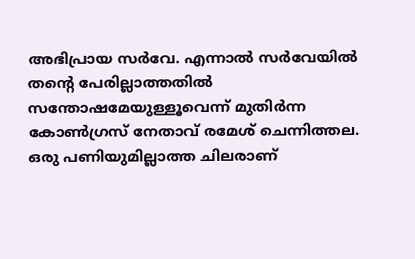അഭിപ്രായ സർവേ. എന്നാൽ സർവേയിൽ തന്‍റെ പേരില്ലാത്തതിൽ സന്തോഷമേയുള്ളൂവെന്ന് മുതിർന്ന കോൺഗ്രസ് നേതാവ് രമേശ് ചെന്നിത്തല. ഒരു പണിയുമില്ലാത്ത ചിലരാണ്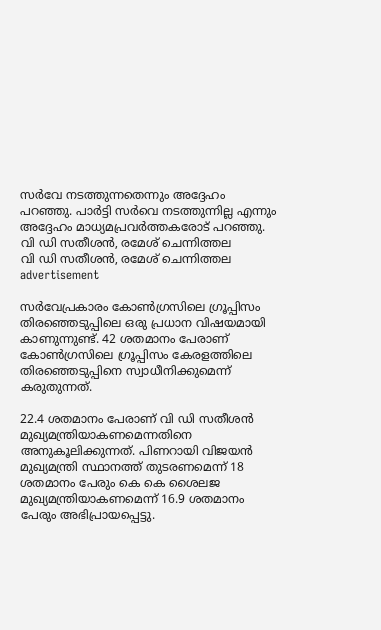സർവേ നടത്തുന്നതെന്നും അദ്ദേഹം പറഞ്ഞു. പാര്‍ട്ടി സര്‍വെ നടത്തുന്നില്ല എന്നും അദ്ദേഹം മാധ്യമപ്രവർത്തകരോട് പറഞ്ഞു.
വി ഡി സതീശൻ, രമേശ് ചെന്നിത്തല
വി ഡി സതീശൻ, രമേശ് ചെന്നിത്തല
advertisement

സർവേപ്രകാരം കോൺഗ്രസിലെ ഗ്രൂപ്പിസം തിരഞ്ഞെടുപ്പിലെ ഒരു പ്രധാന വിഷയമായി കാണുന്നുണ്ട്. 42 ശതമാനം പേരാണ് കോൺഗ്രസിലെ ഗ്രൂപ്പിസം കേരളത്തിലെ തിരഞ്ഞെടുപ്പിനെ സ്വാധീനിക്കുമെന്ന് കരുതുന്നത്.

22.4 ശതമാനം പേരാണ് വി ഡി സതീശന്‍ മുഖ്യമന്ത്രിയാകണമെന്നതിനെ അനുകൂലിക്കുന്നത്. പിണറായി വിജയന്‍ മുഖ്യമന്ത്രി സ്ഥാനത്ത് തുടരണമെന്ന് 18 ശതമാനം പേരും കെ കെ ശൈലജ മുഖ്യമന്ത്രിയാകണമെന്ന് 16.9 ശതമാനം പേരും അഭിപ്രായപ്പെട്ടു.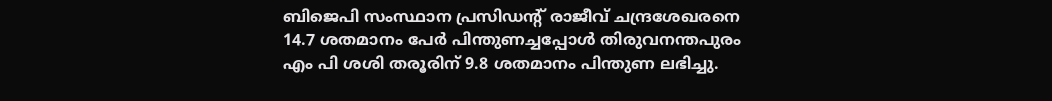ബിജെപി സംസ്ഥാന പ്രസിഡന്റ് രാജീവ് ചന്ദ്രശേഖരനെ 14.7 ശതമാനം പേര്‍ പിന്തുണച്ചപ്പോള്‍ തിരുവനന്തപുരം എം പി ശശി തരൂരിന് 9.8 ശതമാനം പിന്തുണ ലഭിച്ചു.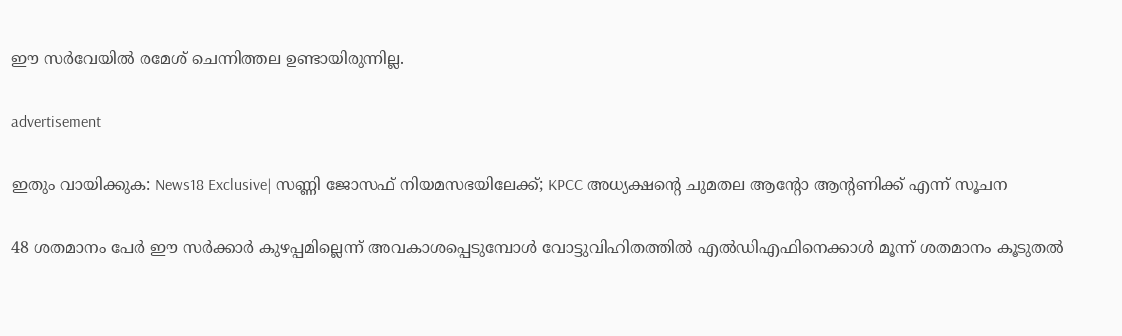ഈ സർവേയിൽ രമേശ് ചെന്നിത്തല ഉണ്ടായിരുന്നില്ല.

advertisement

ഇതും വായിക്കുക: News18 Exclusive| സണ്ണി ജോസഫ് നിയമസഭയിലേക്ക്; KPCC അധ്യക്ഷന്റെ ചുമതല ആന്റോ ആന്റണിക്ക് എന്ന് സൂചന

48 ശതമാനം പേർ ഈ സർക്കാർ കുഴപ്പമില്ലെന്ന് അവകാശപ്പെടുമ്പോൾ വോട്ടുവിഹിതത്തില്‍ എല്‍ഡിഎഫിനെക്കാള്‍ മൂന്ന് ശതമാനം കൂടുതല്‍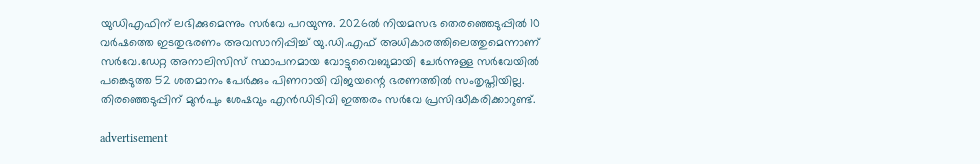യുഡിഎഫിന് ലഭിക്കുമെന്നും സര്‍വേ പറയുന്നു. 2026ൽ നിയമസഭ തെരഞ്ഞെടുപ്പിൽ 10 വർഷത്തെ ഇടതുഭരണം അവസാനിപ്പിച്ച് യു.ഡി.എഫ് അധികാരത്തിലെത്തുമെന്നാണ് സർവേ.ഡേറ്റ അനാലിസിസ് സ്ഥാപനമായ വോട്ടുവൈബുമായി ചേര്‍ന്നുള്ള സർവേയിൽ പങ്കെടുത്ത 52 ശതമാനം പേർക്കും പിണറായി വിജയന്റെ ഭരണത്തിൽ സംതൃപ്തിയില്ല. തിരഞ്ഞെടുപ്പിന് മുന്‍പും ശേഷവും എന്‍ഡിടിവി ഇത്തരം സര്‍വേ പ്രസിദ്ധീകരിക്കാറുണ്ട്.

advertisement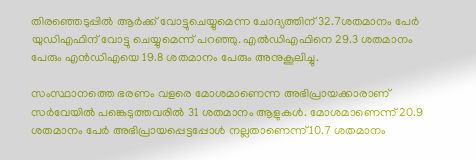തിരഞ്ഞെടുപ്പില്‍ ആര്‍ക്ക് വോട്ടുചെയ്യുമെന്ന ചോദ്യത്തിന് 32.7ശതമാനം പേര്‍ യുഡിഎഫിന് വോട്ടു ചെയ്യുമെന്ന് പറഞ്ഞു. എല്‍ഡിഎഫിനെ 29.3 ശതമാനം പേരും എന്‍ഡിഎയെ 19.8 ശതമാനം പേരും അനുകൂലിച്ചു.

സംസ്ഥാനത്തെ ഭരണം വളരെ മോശമാണെന്ന അഭിപ്രായക്കാരാണ് സര്‍വേയില്‍ പങ്കെടുത്തവരില്‍ 31 ശതമാനം ആളുകള്‍. മോശമാണെന്ന് 20.9 ശതമാനം പേര്‍ അഭിപ്രായപ്പെട്ടപ്പോള്‍ നല്ലതാണെന്ന് 10.7 ശതമാനം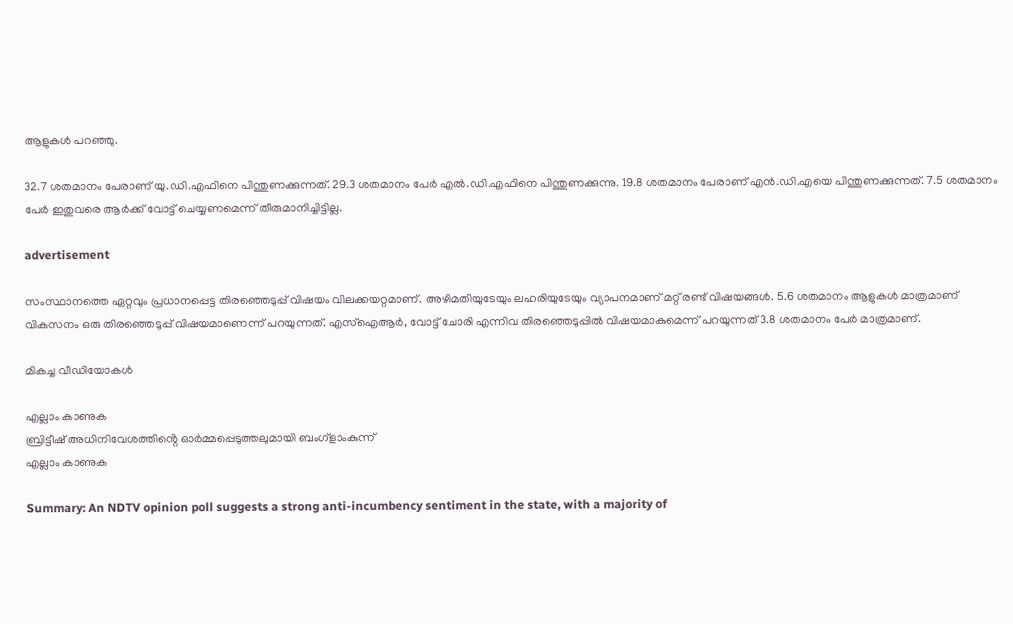ആളുകള്‍ പറഞ്ഞു.

32.7 ശതമാനം പേരാണ് യു.ഡി.എഫിനെ പിന്തുണക്കുന്നത്. 29.3 ശതമാനം പേർ എൽ.ഡി.എഫിനെ പിന്തുണക്കുന്നു. 19.8 ശതമാനം പേരാണ് എൻ.ഡി.എയെ പിന്തുണക്കുന്നത്. 7.5 ശതമാനം പേർ ഇതുവരെ ആർക്ക് വോട്ട് ചെയ്യണമെന്ന് തീരുമാനിച്ചിട്ടില്ല.

advertisement

സംസ്ഥാനത്തെ ഏറ്റവും പ്രധാനപ്പെട്ട തിരഞ്ഞെടുപ്പ് വിഷയം വിലക്കയറ്റമാണ്. അഴിമതിയുടേയും ലഹരിയുടേയും വ്യാപനമാണ് മറ്റ് രണ്ട് വിഷയങ്ങൾ. 5.6 ശതമാനം ആളുകൾ മാത്രമാണ് വികസനം ഒരു തിരഞ്ഞെടുപ്പ് വിഷയമാണെന്ന് പറയുന്നത്. എസ്ഐആർ, വോട്ട് ചോരി എന്നിവ തിരഞ്ഞെടുപ്പിൽ വിഷയമാകുമെന്ന് പറയുന്നത് 3.8 ശതമാനം പേർ മാത്രമാണ്.

മികച്ച വീഡിയോകൾ

എല്ലാം കാണുക
ബ്രിട്ടീഷ് അധിനിവേശത്തിൻ്റെ ഓർമ്മപ്പെടുത്തലുമായി ബംഗ്ളാംകുന്ന്
എല്ലാം കാണുക

Summary: An NDTV opinion poll suggests a strong anti-incumbency sentiment in the state, with a majority of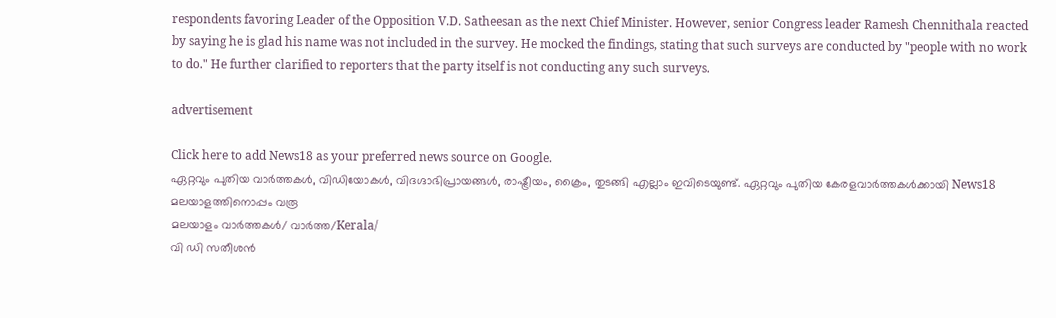respondents favoring Leader of the Opposition V.D. Satheesan as the next Chief Minister. However, senior Congress leader Ramesh Chennithala reacted by saying he is glad his name was not included in the survey. He mocked the findings, stating that such surveys are conducted by "people with no work to do." He further clarified to reporters that the party itself is not conducting any such surveys.

advertisement

Click here to add News18 as your preferred news source on Google.
ഏറ്റവും പുതിയ വാർത്തകൾ, വിഡിയോകൾ, വിദഗ്ദാഭിപ്രായങ്ങൾ, രാഷ്ട്രീയം, ക്രൈം, തുടങ്ങി എല്ലാം ഇവിടെയുണ്ട്. ഏറ്റവും പുതിയ കേരളവാർത്തകൾക്കായി News18 മലയാളത്തിനൊപ്പം വരൂ
മലയാളം വാർത്തകൾ/ വാർത്ത/Kerala/
വി ഡി സതീശൻ‌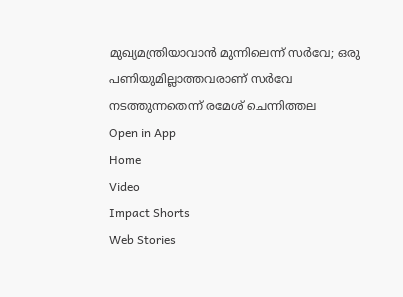മുഖ്യമന്ത്രിയാവാൻ മുന്നിലെന്ന് സർ‌വേ; ഒരു പണിയുമില്ലാത്തവരാണ് സർവേ നടത്തുന്നതെന്ന് രമേശ് ചെന്നിത്തല
Open in App
Home
Video
Impact Shorts
Web Stories